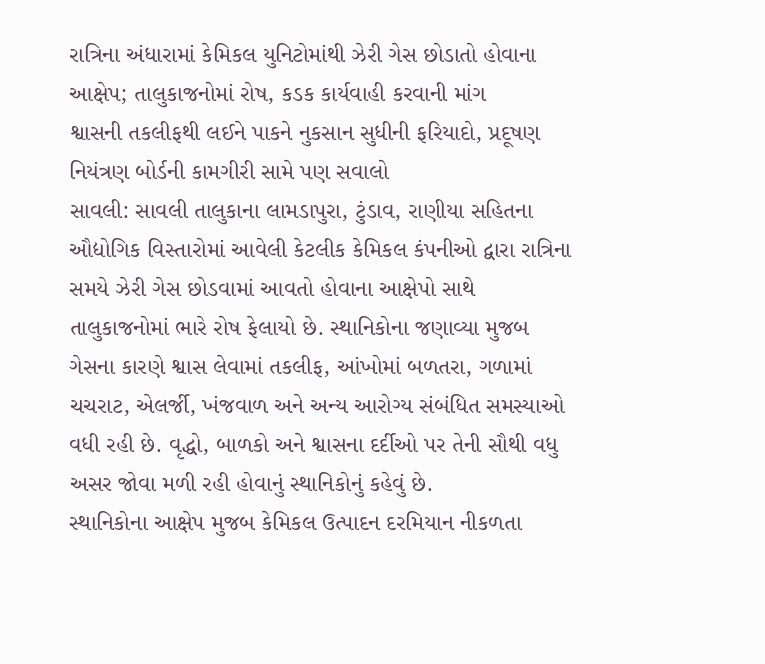રાત્રિના અંધારામાં કેમિકલ યુનિટોમાંથી ઝેરી ગેસ છોડાતો હોવાના આક્ષેપ; તાલુકાજનોમાં રોષ, કડક કાર્યવાહી કરવાની માંગ
શ્વાસની તકલીફથી લઈને પાકને નુકસાન સુધીની ફરિયાદો, પ્રદૂષણ નિયંત્રણ બોર્ડની કામગીરી સામે પણ સવાલો
સાવલી: સાવલી તાલુકાના લામડાપુરા, ટુંડાવ, રાણીયા સહિતના ઔદ્યોગિક વિસ્તારોમાં આવેલી કેટલીક કેમિકલ કંપનીઓ દ્વારા રાત્રિના સમયે ઝેરી ગેસ છોડવામાં આવતો હોવાના આક્ષેપો સાથે તાલુકાજનોમાં ભારે રોષ ફેલાયો છે. સ્થાનિકોના જણાવ્યા મુજબ ગેસના કારણે શ્વાસ લેવામાં તકલીફ, આંખોમાં બળતરા, ગળામાં ચચરાટ, એલર્જી, ખંજવાળ અને અન્ય આરોગ્ય સંબંધિત સમસ્યાઓ વધી રહી છે. વૃદ્ધો, બાળકો અને શ્વાસના દર્દીઓ પર તેની સૌથી વધુ અસર જોવા મળી રહી હોવાનું સ્થાનિકોનું કહેવું છે.
સ્થાનિકોના આક્ષેપ મુજબ કેમિકલ ઉત્પાદન દરમિયાન નીકળતા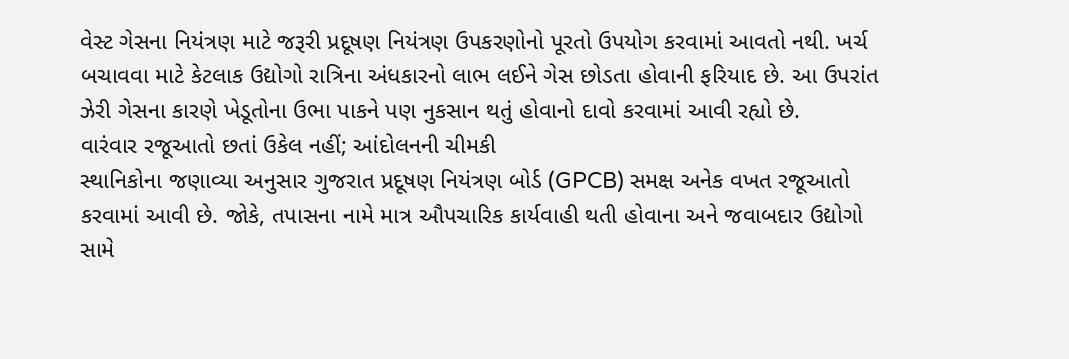વેસ્ટ ગેસના નિયંત્રણ માટે જરૂરી પ્રદૂષણ નિયંત્રણ ઉપકરણોનો પૂરતો ઉપયોગ કરવામાં આવતો નથી. ખર્ચ બચાવવા માટે કેટલાક ઉદ્યોગો રાત્રિના અંધકારનો લાભ લઈને ગેસ છોડતા હોવાની ફરિયાદ છે. આ ઉપરાંત ઝેરી ગેસના કારણે ખેડૂતોના ઉભા પાકને પણ નુકસાન થતું હોવાનો દાવો કરવામાં આવી રહ્યો છે.
વારંવાર રજૂઆતો છતાં ઉકેલ નહીં; આંદોલનની ચીમકી
સ્થાનિકોના જણાવ્યા અનુસાર ગુજરાત પ્રદૂષણ નિયંત્રણ બોર્ડ (GPCB) સમક્ષ અનેક વખત રજૂઆતો કરવામાં આવી છે. જોકે, તપાસના નામે માત્ર ઔપચારિક કાર્યવાહી થતી હોવાના અને જવાબદાર ઉદ્યોગો સામે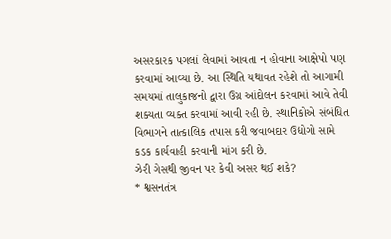અસરકારક પગલાં લેવામાં આવતા ન હોવાના આક્ષેપો પણ કરવામાં આવ્યા છે. આ સ્થિતિ યથાવત રહેશે તો આગામી સમયમાં તાલુકાજનો દ્વારા ઉગ્ર આંદોલન કરવામાં આવે તેવી શક્યતા વ્યક્ત કરવામાં આવી રહી છે. સ્થાનિકોએ સંબંધિત વિભાગને તાત્કાલિક તપાસ કરી જવાબદાર ઉદ્યોગો સામે કડક કાર્યવાહી કરવાની માંગ કરી છે.
ઝેરી ગેસથી જીવન પર કેવી અસર થઈ શકે?
* શ્વસનતંત્ર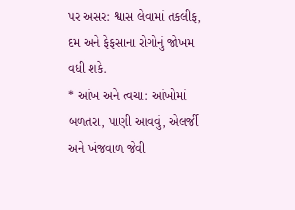પર અસર: શ્વાસ લેવામાં તકલીફ, દમ અને ફેફસાના રોગોનું જોખમ વધી શકે.
* આંખ અને ત્વચા: આંખોમાં બળતરા, પાણી આવવું, એલર્જી અને ખંજવાળ જેવી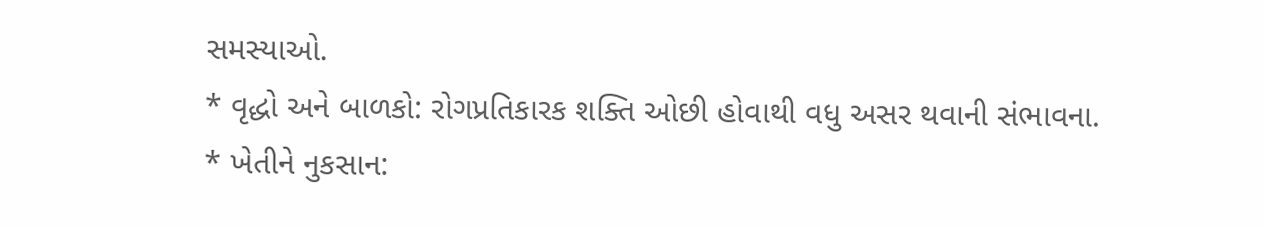સમસ્યાઓ.
* વૃદ્ધો અને બાળકો: રોગપ્રતિકારક શક્તિ ઓછી હોવાથી વધુ અસર થવાની સંભાવના.
* ખેતીને નુકસાન: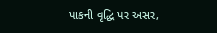પાકની વૃદ્ધિ પર અસર,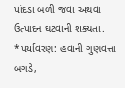પાંદડા બળી જવા અથવા ઉત્પાદન ઘટવાની શક્યતા.
*પર્યાવરણ: હવાની ગુણવત્તા બગડે,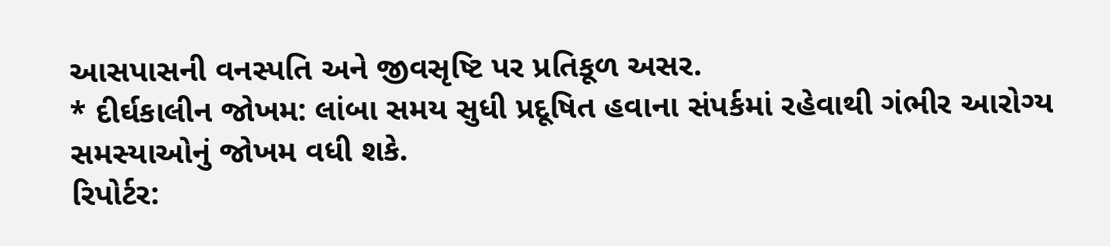આસપાસની વનસ્પતિ અને જીવસૃષ્ટિ પર પ્રતિકૂળ અસર.
* દીર્ઘકાલીન જોખમ: લાંબા સમય સુધી પ્રદૂષિત હવાના સંપર્કમાં રહેવાથી ગંભીર આરોગ્ય સમસ્યાઓનું જોખમ વધી શકે.
રિપોર્ટર: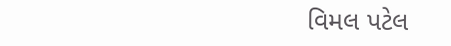વિમલ પટેલ